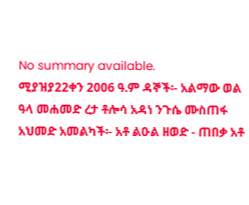No summary available.
ሚያዝያ22ቀን 2006 ዓ.ም ዳኞች፡- አልማው ወል ዓላ መሐመድ ረታ ቶሎሳ አዳነ ንጉሴ ሙስጠፋ አህመድ አመልካች፡- አቶ ልዑል ዘወድ - ጠበቃ አቶ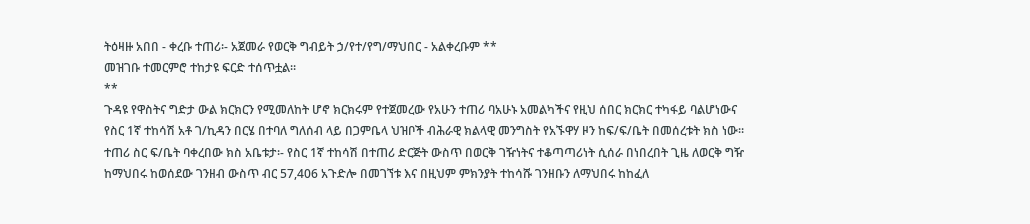ትዕዛዙ አበበ - ቀረቡ ተጠሪ፡- አጀመራ የወርቅ ግብይት ኃ/የተ/የግ/ማህበር - አልቀረቡም **
መዝገቡ ተመርምሮ ተከታዩ ፍርድ ተሰጥቷል።
**
ጉዳዩ የዋስትና ግድታ ውል ክርክርን የሚመለከት ሆኖ ክርክሩም የተጀመረው የአሁን ተጠሪ ባአሁኑ አመልካችና የዚህ ሰበር ክርክር ተካፋይ ባልሆነውና የስር 1ኛ ተከሳሽ አቶ ገ/ኪዳን በርሄ በተባለ ግለሰብ ላይ በጋምቤላ ህዝቦች ብሕራዊ ክልላዊ መንግስት የአኙዋሃ ዞን ከፍ/ፍ/ቤት በመሰረቱት ክስ ነው። ተጠሪ ስር ፍ/ቤት ባቀረበው ክስ አቤቱታ፡- የስር 1ኛ ተከሳሽ በተጠሪ ድርጅት ውስጥ በወርቅ ገዥነትና ተቆጣጣሪነት ሲሰራ በነበረበት ጊዜ ለወርቅ ግዥ ከማህበሩ ከወሰደው ገንዘብ ውስጥ ብር 57,406 አጉድሎ በመገኘቱ እና በዚህም ምክንያት ተከሳሹ ገንዘቡን ለማህበሩ ከከፈለ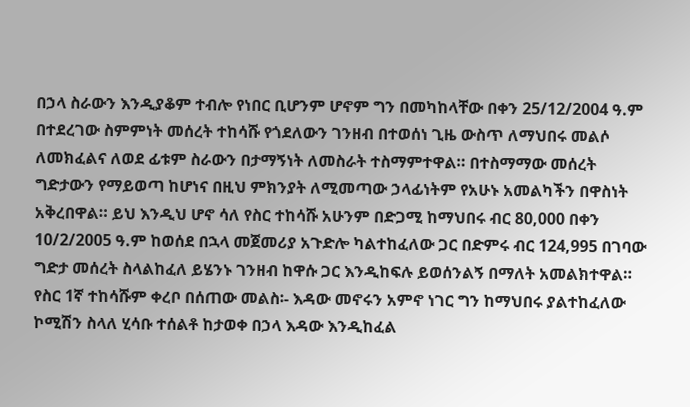በኃላ ስራውን እንዲያቆም ተብሎ የነበር ቢሆንም ሆኖም ግን በመካከላቸው በቀን 25/12/2004 ዓ.ም በተደረገው ስምምነት መሰረት ተከሳሹ የጎደለውን ገንዘብ በተወሰነ ጊዜ ውስጥ ለማህበሩ መልሶ ለመክፈልና ለወደ ፊቱም ስራውን በታማኝነት ለመስራት ተስማምተዋል። በተስማማው መሰረት ግድታውን የማይወጣ ከሆነና በዚህ ምክንያት ለሚመጣው ኃላፊነትም የአሁኑ አመልካችን በዋስነት አቅረበዋል። ይህ እንዲህ ሆኖ ሳለ የስር ተከሳሹ አሁንም በድጋሚ ከማህበሩ ብር 80,000 በቀን 10/2/2005 ዓ.ም ከወሰደ በኋላ መጀመሪያ አጉድሎ ካልተከፈለው ጋር በድምሩ ብር 124,995 በገባው ግድታ መሰረት ስላልከፈለ ይሄንኑ ገንዘብ ከዋሱ ጋር እንዲከፍሉ ይወሰንልኝ በማለት አመልክተዋል።
የስር 1ኛ ተከሳሹም ቀረቦ በሰጠው መልስ፡- እዳው መኖሩን አምኖ ነገር ግን ከማህበሩ ያልተከፈለው ኮሚሽን ስላለ ሂሳቡ ተሰልቶ ከታወቀ በኃላ እዳው እንዲከፈል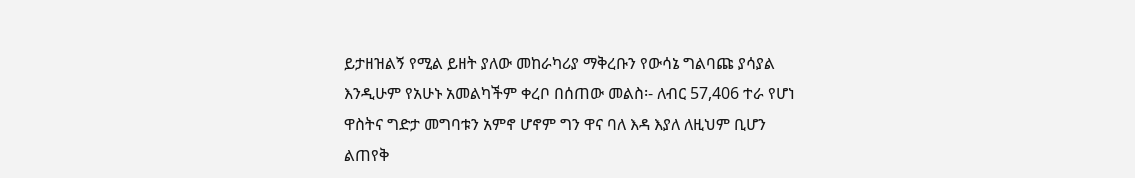ይታዘዝልኝ የሚል ይዘት ያለው መከራካሪያ ማቅረቡን የውሳኔ ግልባጩ ያሳያል እንዲሁም የአሁኑ አመልካችም ቀረቦ በሰጠው መልስ፡- ለብር 57,406 ተራ የሆነ ዋስትና ግድታ መግባቱን አምኖ ሆኖም ግን ዋና ባለ እዳ እያለ ለዚህም ቢሆን ልጠየቅ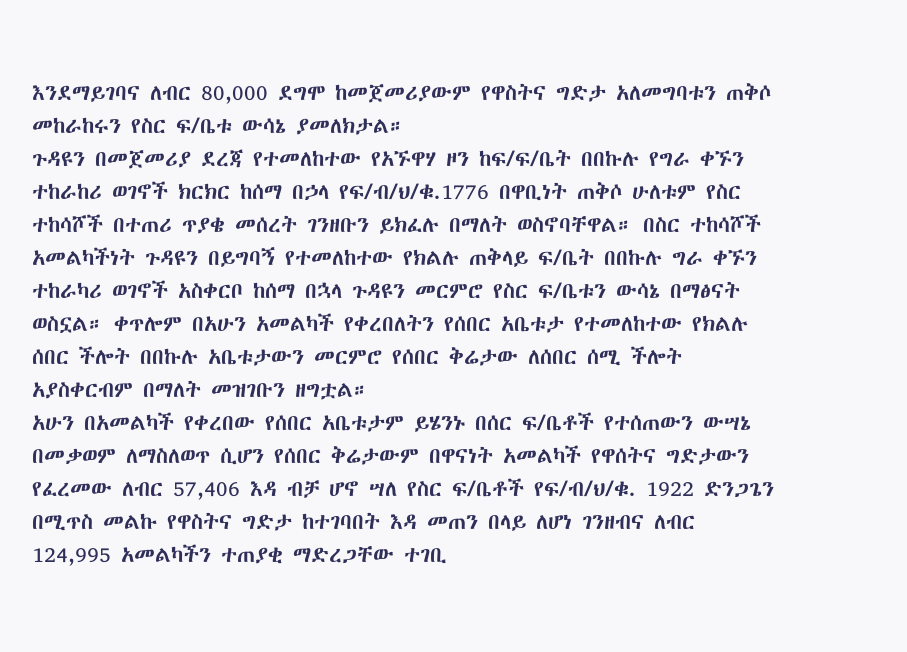እንደማይገባና ለብር 80,000 ደግሞ ከመጀመሪያውም የዋስትና ግድታ አለመግባቱን ጠቅሶ መከራከሩን የስር ፍ/ቤቱ ውሳኔ ያመለክታል።
ጉዳዩን በመጀመሪያ ደረጃ የተመለከተው የአኙዋሃ ዞን ከፍ/ፍ/ቤት በበኩሉ የግራ ቀኙን ተከራከሪ ወገኖች ክርክር ከሰማ በኃላ የፍ/ብ/ህ/ቁ.1776 በዋቢነት ጠቅሶ ሁለቱም የስር ተከሳሾች በተጠሪ ጥያቄ መሰረት ገንዘቡን ይክፈሉ በማለት ወስኖባቸዋል። በስር ተከሳሾች አመልካችነት ጉዳዩን በይግባኝ የተመለከተው የክልሉ ጠቅላይ ፍ/ቤት በበኩሉ ግራ ቀኙን ተከራካሪ ወገኖች አስቀርቦ ከሰማ በኋላ ጉዳዩን መርምሮ የስር ፍ/ቤቱን ውሳኔ በማፅናት ወስኗል። ቀጥሎም በአሁን አመልካች የቀረበለትን የሰበር አቤቱታ የተመለከተው የክልሉ ሰበር ችሎት በበኩሉ አቤቱታውን መርምሮ የሰበር ቅሬታው ለሰበር ሰሚ ችሎት አያስቀርብም በማለት መዝገቡን ዘግቷል።
አሁን በአመልካች የቀረበው የሰበር አቤቱታም ይሄንኑ በሰር ፍ/ቤቶች የተሰጠውን ውሣኔ በመቃወም ለማስለወጥ ሲሆን የሰበር ቅሬታውም በዋናነት አመልካች የዋሰትና ግድታውን የፈረመው ለብር 57,406 እዳ ብቻ ሆኖ ሣለ የስር ፍ/ቤቶች የፍ/ብ/ህ/ቁ. 1922 ድንጋጌን በሚጥስ መልኩ የዋስትና ግድታ ከተገባበት እዳ መጠን በላይ ለሆነ ገንዘብና ለብር 124,995 አመልካችን ተጠያቂ ማድረጋቸው ተገቢ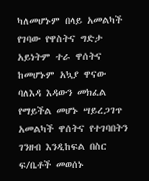ካለመሆኑም በላይ አመልካች የገባው የዋስትና ግድታ አይነትም ተራ ዋሰትና ከመሆኑም አኳያ ዋናው ባለእዳ እዳውን መክፈል የማይችል መሆኑ ሣይረጋገጥ አመልካች ዋሰትና የተገባበትን ገንዘብ እንዲከፍል በስር ፍ/ቤቶች መወሰኑ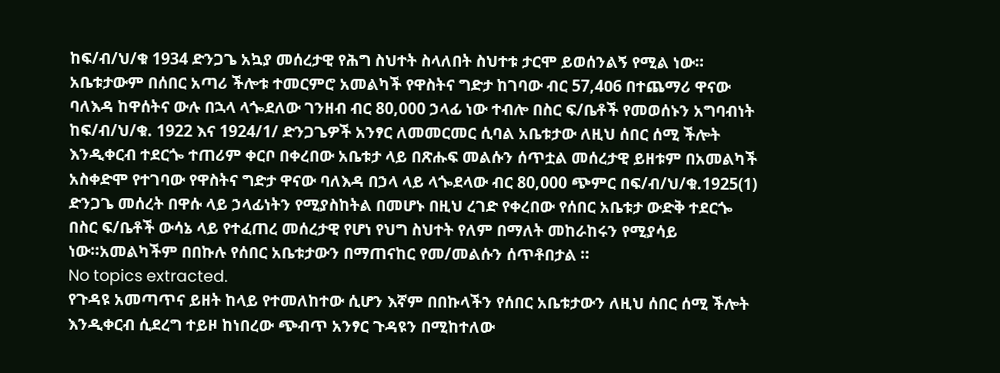ከፍ/ብ/ህ/ቁ 1934 ድንጋጌ አኳያ መሰረታዊ የሕግ ስህተት ስላለበት ስህተቱ ታርሞ ይወሰንልኝ የሚል ነው።
አቤቱታውም በሰበር አጣሪ ችሎቱ ተመርምሮ አመልካች የዋስትና ግድታ ከገባው ብር 57,4ዐ6 በተጨማሪ ዋናው ባለእዳ ከዋሰትና ውሉ በኋላ ላጐደለው ገንዘብ ብር 80,000 ኃላፊ ነው ተብሎ በስር ፍ/ቤቶች የመወሰኑን አግባብነት ከፍ/ብ/ህ/ቁ. 1922 እና 1924/1/ ድንጋጌዎች አንፃር ለመመርመር ሲባል አቤቱታው ለዚህ ሰበር ሰሚ ችሎት እንዲቀርብ ተደርጐ ተጠሪም ቀርቦ በቀረበው አቤቱታ ላይ በጽሑፍ መልሱን ሰጥቷል መሰረታዊ ይዘቱም በአመልካች አስቀድሞ የተገባው የዋስትና ግድታ ዋናው ባለእዳ በኃላ ላይ ላጐደላው ብር 80,000 ጭምር በፍ/ብ/ህ/ቁ.1925(1) ድንጋጌ መሰረት በዋሱ ላይ ኃላፊነትን የሚያስከትል በመሆኑ በዚህ ረገድ የቀረበው የሰበር አቤቱታ ውድቅ ተደርጐ በስር ፍ/ቤቶች ውሳኔ ላይ የተፈጠረ መሰረታዊ የሆነ የህግ ስህተት የለም በማለት መከራከሩን የሚያሳይ ነው።አመልካችም በበኩሉ የሰበር አቤቱታውን በማጠናከር የመ/መልሱን ሰጥቶበታል ።
No topics extracted.
የጉዳዩ አመጣጥና ይዘት ከላይ የተመለከተው ሲሆን እኛም በበኩላችን የሰበር አቤቱታውን ለዚህ ሰበር ሰሚ ችሎት እንዲቀርብ ሲደረግ ተይዞ ከነበረው ጭብጥ አንፃር ጉዳዩን በሚከተለው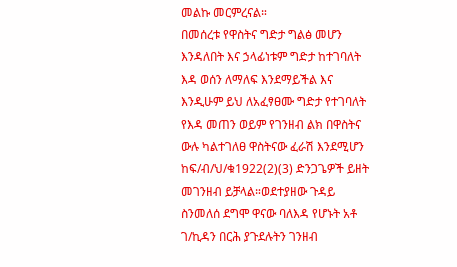መልኩ መርምረናል።
በመሰረቱ የዋስትና ግድታ ግልፅ መሆን እንዳለበት እና ኃላፊነቱም ግድታ ከተገባለት እዳ ወሰን ለማለፍ እንደማይችል እና እንዲሁም ይህ ለአፈፃፀሙ ግድታ የተገባለት የእዳ መጠን ወይም የገንዘብ ልክ በዋስትና ውሉ ካልተገለፀ ዋስትናው ፈራሽ እንደሚሆን ከፍ/ብ/ህ/ቁ1922(2)(3) ድንጋጌዎች ይዘት መገንዘብ ይቻላል።ወደተያዘው ጉዳይ ስንመለሰ ደግሞ ዋናው ባለእዳ የሆኑት አቶ ገ/ኪዳን በርሕ ያጉደሉትን ገንዘብ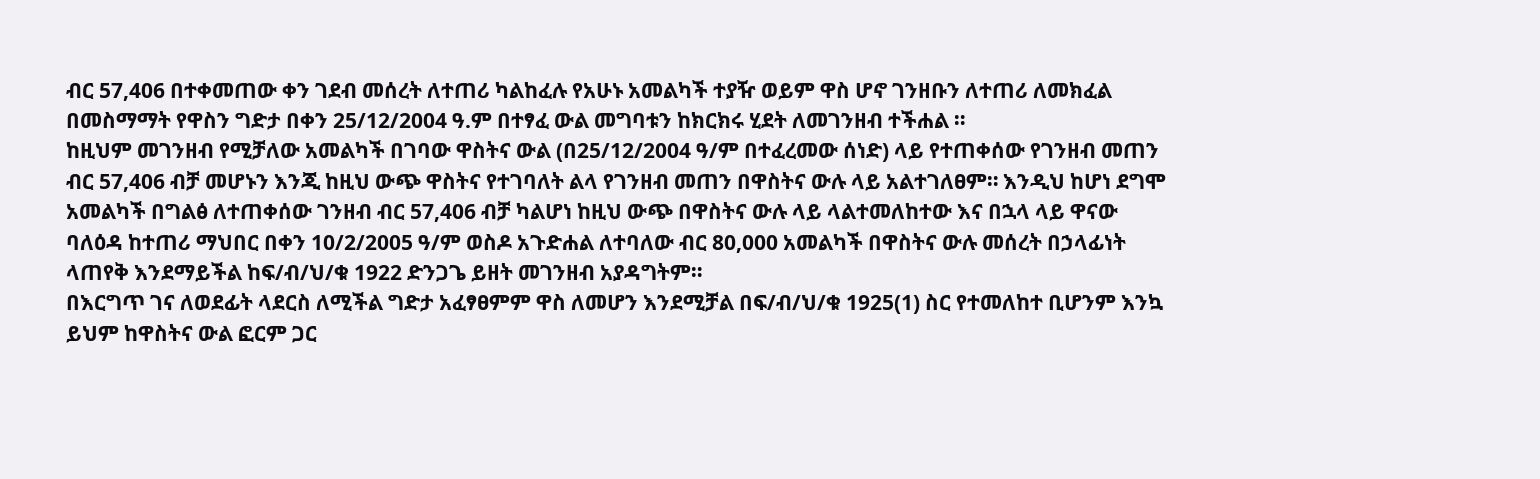ብር 57,406 በተቀመጠው ቀን ገደብ መሰረት ለተጠሪ ካልከፈሉ የአሁኑ አመልካች ተያዥ ወይም ዋስ ሆኖ ገንዘቡን ለተጠሪ ለመክፈል በመስማማት የዋስን ግድታ በቀን 25/12/2004 ዓ.ም በተፃፈ ውል መግባቱን ከክርክሩ ሂደት ለመገንዘብ ተችሐል ።
ከዚህም መገንዘብ የሚቻለው አመልካች በገባው ዋስትና ውል (በ25/12/2004 ዓ/ም በተፈረመው ሰነድ) ላይ የተጠቀሰው የገንዘብ መጠን ብር 57,406 ብቻ መሆኑን እንጂ ከዚህ ውጭ ዋስትና የተገባለት ልላ የገንዘብ መጠን በዋስትና ውሉ ላይ አልተገለፀም። እንዲህ ከሆነ ደግሞ አመልካች በግልፅ ለተጠቀሰው ገንዘብ ብር 57,406 ብቻ ካልሆነ ከዚህ ውጭ በዋስትና ውሉ ላይ ላልተመለከተው እና በኋላ ላይ ዋናው ባለዕዳ ከተጠሪ ማህበር በቀን 10/2/2005 ዓ/ም ወስዶ አጉድሐል ለተባለው ብር 80,000 አመልካች በዋስትና ውሉ መሰረት በኃላፊነት ላጠየቅ እንደማይችል ከፍ/ብ/ህ/ቁ 1922 ድንጋጌ ይዘት መገንዘብ አያዳግትም።
በእርግጥ ገና ለወደፊት ላደርስ ለሚችል ግድታ አፈፃፀምም ዋስ ለመሆን እንደሚቻል በፍ/ብ/ህ/ቁ 1925(1) ስር የተመለከተ ቢሆንም እንኳ ይህም ከዋስትና ውል ፎርም ጋር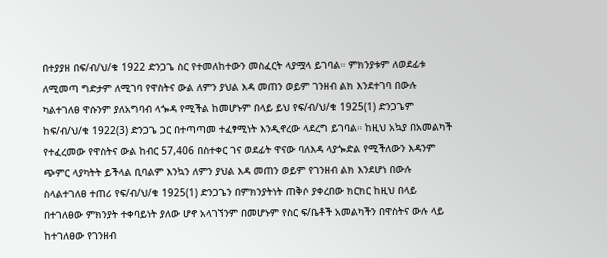በተያያዘ በፍ/ብ/ህ/ቁ 1922 ድንጋጌ ስር የተመለከተውን መስፈርት ላያሟላ ይገባል። ምክንያቱም ለወደፊቱ ለሚመጣ ግድታም ለሚገባ የዋስትና ውል ለምን ያህል እዳ መጠን ወይም ገንዘብ ልክ እንደተገባ በውሉ ካልተገለፀ ዋሱንም ያለአግባብ ላጐዳ የሚችል ከመሆኑም በላይ ይህ የፍ/ብ/ህ/ቁ 1925(1) ድንጋጌም ከፍ/ብ/ህ/ቁ 1922(3) ድንጋጌ ጋር በተጣጣመ ተፈፃሚነት እንዲኖረው ላደረግ ይገባል። ከዚህ አኳያ በአመልካች የተፈረመው የዋስትና ውል ከብር 57,406 በስተቀር ገና ወደፊት ዋናው ባለእዳ ላያጐድል የሚችለውን እዳንም ጭምር ላያካትት ይችላል ቢባልም እንኳን ለምን ያህል እዳ መጠን ወይም የገንዘብ ልክ እንደሆነ በውሉ ስላልተገለፀ ተጠሪ የፍ/ብ/ህ/ቁ 1925(1) ድንጋጌን በምክንያትነት ጠቅሶ ያቀረበው ክርክር ከዚህ በላይ በተገለፀው ምክንያት ተቀባይነት ያለው ሆኖ አላገኘንም በመሆኑም የስር ፍ/ቤቶች አመልካችን በዋስትና ውሉ ላይ ከተገለፀው የገንዘብ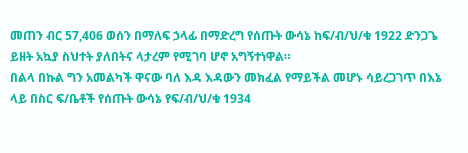መጠን ብር 57,406 ወሰን በማለፍ ኃላፊ በማድረግ የሰጡት ውሳኔ ከፍ/ብ/ህ/ቁ 1922 ድንጋጌ ይዘት አኳያ ስህተት ያለበትና ላታረም የሚገባ ሆኖ አግኝተነዋል።
በልላ በኩል ግን አመልካች ዋናው ባለ እዳ እዳውን መክፈል የማይችል መሆኑ ሳይረጋገጥ በእኔ ላይ በስር ፍ/ቤቶች የሰጡት ውሳኔ የፍ/ብ/ህ/ቁ 1934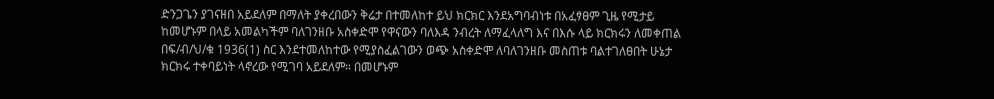ድንጋጌን ያገናዘበ አይደለም በማለት ያቀረበውን ቅሬታ በተመለከተ ይህ ክርክር እንደአግባብነቱ በአፈፃፀም ጊዜ የሚታይ ከመሆኑም በላይ አመልካችም ባለገንዘቡ አስቀድሞ የዋናውን ባለእዳ ንብረት ለማፈላለግ እና በእሱ ላይ ክርክሩን ለመቀጠል በፍ/ብ/ህ/ቁ 1936(1) ስር እንደተመለከተው የሚያስፈልገውን ወጭ አስቀድሞ ለባለገንዘቡ መስጠቱ ባልተገለፀበት ሁኔታ ክርክሩ ተቀባይነት ላኖረው የሚገባ አይደለም። በመሆኑም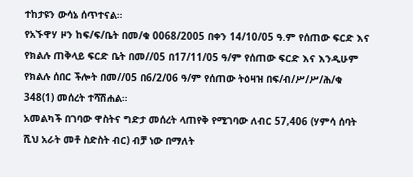ተከታዩን ውሳኔ ሰጥተናል።
የአኙዋሃ ዞን ከፍ/ፍ/ቤት በመ/ቁ 0068/2005 በቀን 14/10/05 ዓ.ም የሰጠው ፍርድ እና የክልሉ ጠቅላይ ፍርድ ቤት በመ//05 በ17/11/05 ዓ/ም የሰጠው ፍርድ እና እንዲሁም የክልሉ ሰበር ችሎት በመ//05 በ6/2/06 ዓ/ም የሰጠው ትዕዛዝ በፍ/ብ/ሥ/ሥ/ሕ/ቁ 348(1) መሰረት ተሻሽሐል።
አመልካች በገባው ዋስትና ግድታ መሰረት ላጠየቅ የሚገባው ለብር 57,406 (ሃምሳ ሰባት ሺህ አራት መቶ ስድስት ብር) ብቻ ነው በማለት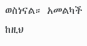ወስነናል። አመልካች ከዚህ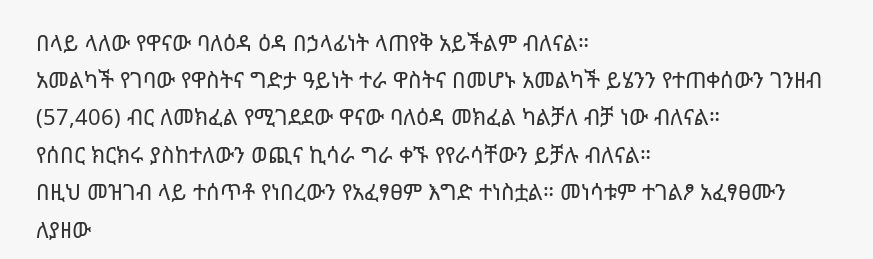በላይ ላለው የዋናው ባለዕዳ ዕዳ በኃላፊነት ላጠየቅ አይችልም ብለናል።
አመልካች የገባው የዋስትና ግድታ ዓይነት ተራ ዋስትና በመሆኑ አመልካች ይሄንን የተጠቀሰውን ገንዘብ (57,406) ብር ለመክፈል የሚገደደው ዋናው ባለዕዳ መክፈል ካልቻለ ብቻ ነው ብለናል።
የሰበር ክርክሩ ያስከተለውን ወጪና ኪሳራ ግራ ቀኙ የየራሳቸውን ይቻሉ ብለናል።
በዚህ መዝገብ ላይ ተሰጥቶ የነበረውን የአፈፃፀም እግድ ተነስቷል። መነሳቱም ተገልፆ አፈፃፀሙን ለያዘው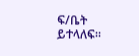ፍ/ቤት ይተላለፍ።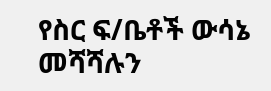የስር ፍ/ቤቶች ውሳኔ መሻሻሉን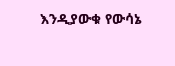እንዲያውቁ የውሳኔ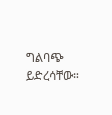ግልባጭ ይድረሳቸው።